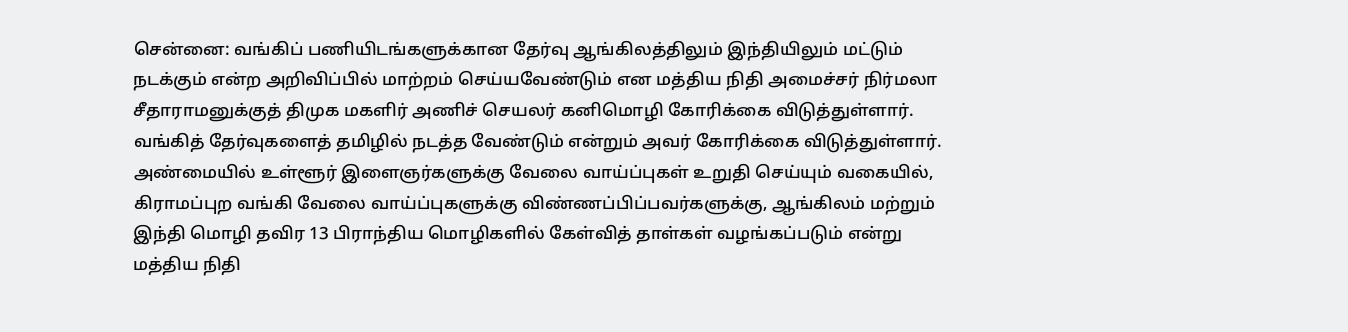சென்னை: வங்கிப் பணியிடங்களுக்கான தேர்வு ஆங்கிலத்திலும் இந்தியிலும் மட்டும் நடக்கும் என்ற அறிவிப்பில் மாற்றம் செய்யவேண்டும் என மத்திய நிதி அமைச்சர் நிர்மலா சீதாராமனுக்குத் திமுக மகளிர் அணிச் செயலர் கனிமொழி கோரிக்கை விடுத்துள்ளார். வங்கித் தேர்வுகளைத் தமிழில் நடத்த வேண்டும் என்றும் அவர் கோரிக்கை விடுத்துள்ளார்.
அண்மையில் உள்ளூர் இளைஞர்களுக்கு வேலை வாய்ப்புகள் உறுதி செய்யும் வகையில், கிராமப்புற வங்கி வேலை வாய்ப்புகளுக்கு விண்ணப்பிப்பவர்களுக்கு, ஆங்கிலம் மற்றும் இந்தி மொழி தவிர 13 பிராந்திய மொழிகளில் கேள்வித் தாள்கள் வழங்கப்படும் என்று மத்திய நிதி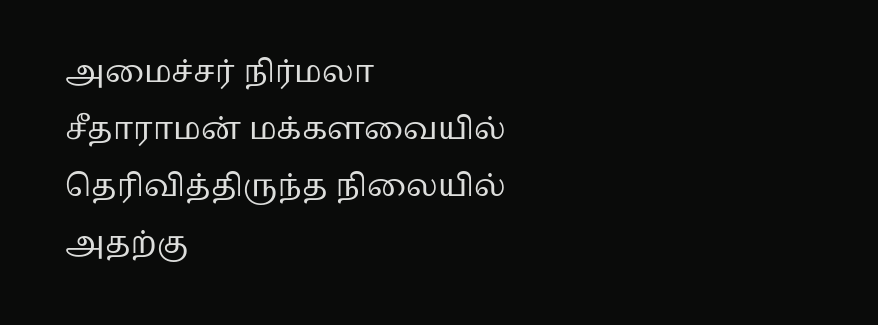அமைச்சர் நிர்மலா சீதாராமன் மக்களவையில் தெரிவித்திருந்த நிலையில் அதற்கு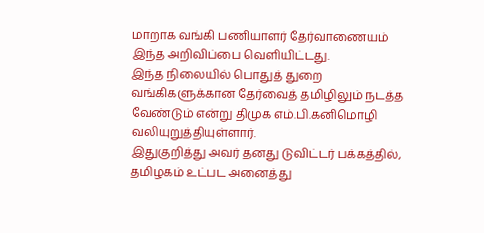மாறாக வங்கி பணியாளர் தேர்வாணையம் இந்த அறிவிப்பை வெளியிட்டது.
இந்த நிலையில் பொதுத் துறை வங்கிகளுக்கான தேர்வைத் தமிழிலும் நடத்த வேண்டும் என்று திமுக எம்.பி.கனிமொழி வலியுறுத்தியுள்ளார்.
இதுகுறித்து அவர் தனது டுவிட்டர் பக்கத்தில், தமிழகம் உட்பட அனைத்து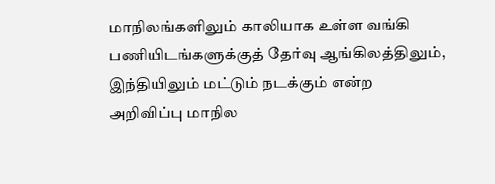மாநிலங்களிலும் காலியாக உள்ள வங்கி பணியிடங்களுக்குத் தேர்வு ஆங்கிலத்திலும், இந்தியிலும் மட்டும் நடக்கும் என்ற அறிவிப்பு மாநில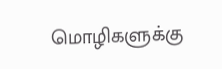மொழிகளுக்கு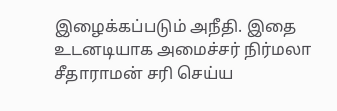இழைக்கப்படும் அநீதி. இதை உடனடியாக அமைச்சர் நிர்மலா சீதாராமன் சரி செய்ய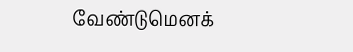வேண்டுமெனக்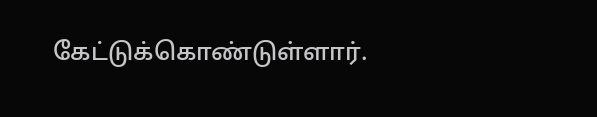கேட்டுக்கொண்டுள்ளார்.